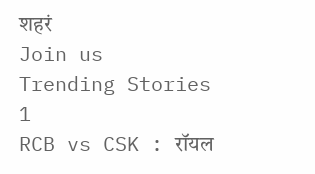शहरं
Join us
Trending Stories
1
RCB vs CSK : रॉयल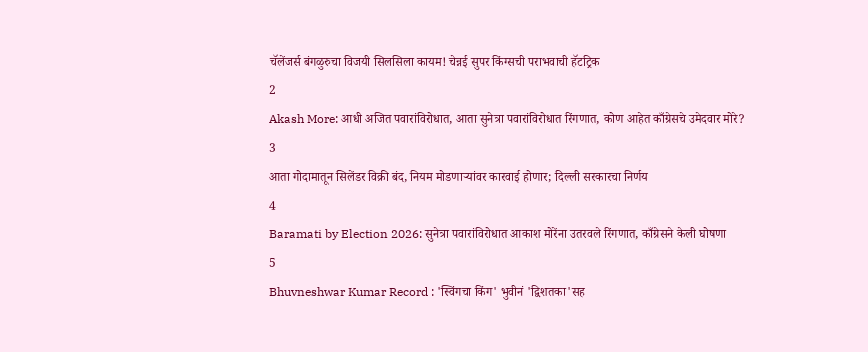चॅलेंजर्स बंगळुरुचा विजयी सिलसिला कायम! चेन्नई सुपर किंग्सची पराभवाची हॅटट्रिक
2
Akash More: आधी अजित पवारांविरोधात, आता सुनेत्रा पवारांविरोधात रिंगणात, कोण आहेत काँग्रेसचे उमेदवार मोरे?
3
आता गोदामातून सिलेंडर विक्री बंद, नियम मोडणाऱ्यांवर कारवाई होणार; दिल्ली सरकारचा निर्णय
4
Baramati by Election 2026: सुनेत्रा पवारांविरोधात आकाश मोरेंना उतरवले रिंगणात, काँग्रेसने केली घोषणा
5
Bhuvneshwar Kumar Record : 'स्विंगचा किंग' भुवीनं 'द्विशतका'सह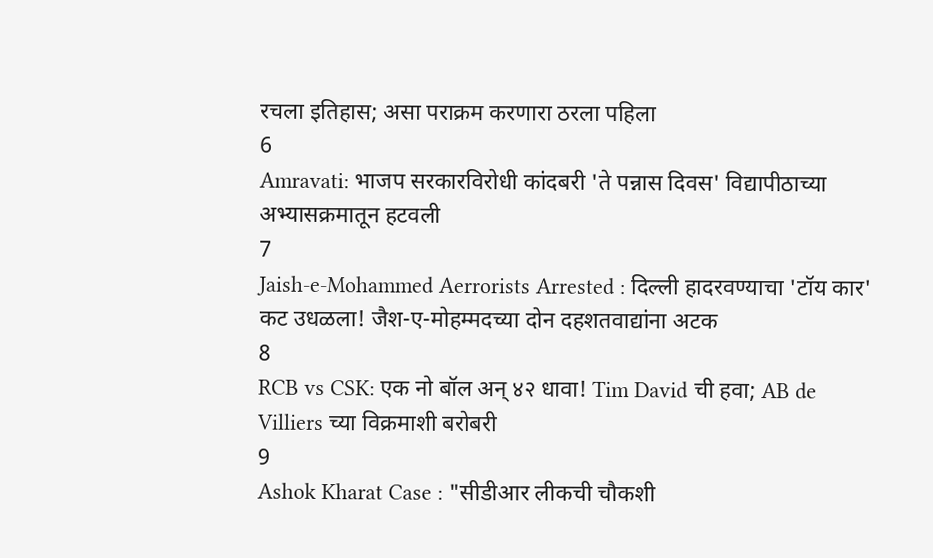रचला इतिहास; असा पराक्रम करणारा ठरला पहिला
6
Amravati: भाजप सरकारविरोधी कांदबरी 'ते पन्नास दिवस' विद्यापीठाच्या अभ्यासक्रमातून हटवली
7
Jaish-e-Mohammed Aerrorists Arrested : दिल्ली हादरवण्याचा 'टॉय कार' कट उधळला! जैश-ए-मोहम्मदच्या दोन दहशतवाद्यांना अटक
8
RCB vs CSK: एक नो बॉल अन् ४२ धावा! Tim David ची हवा; AB de Villiers च्या विक्रमाशी बरोबरी
9
Ashok Kharat Case : "सीडीआर लीकची चौकशी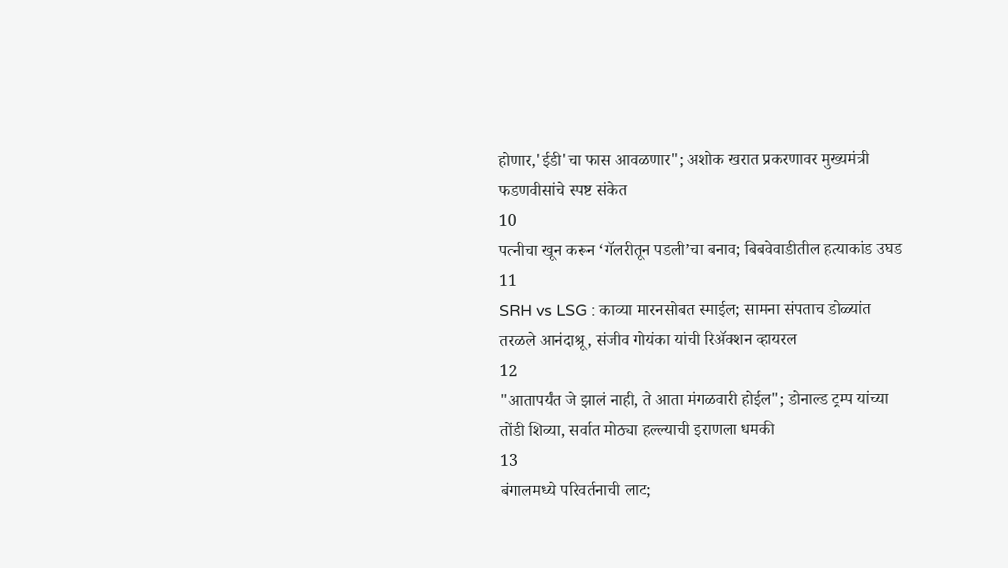होणार,'ईडी'चा फास आवळणार"; अशोक खरात प्रकरणावर मुख्यमंत्री फडणवीसांचे स्पष्ट संकेत
10
पत्नीचा खून करून ‘गॅलरीतून पडली’चा बनाव; बिबवेवाडीतील हत्याकांड उघड
11
SRH vs LSG : काव्या मारनसोबत स्माईल; सामना संपताच डोळ्यांत तरळले आनंदाश्रू, संजीव गोयंका यांची रिॲक्शन व्हायरल
12
"आतापर्यंत जे झालं नाही, ते आता मंगळवारी होईल"; डोनाल्ड ट्रम्प यांच्या तोंडी शिव्या, सर्वात मोठ्या हल्ल्याची इराणला धमकी
13
बंगालमध्ये परिवर्तनाची लाट;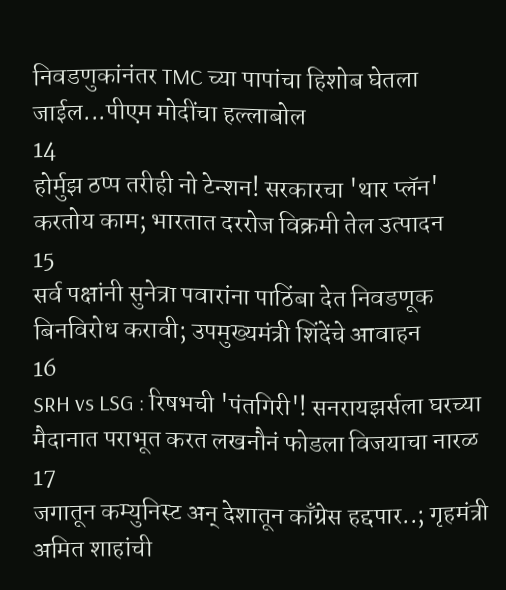निवडणुकांनंतर TMC च्या पापांचा हिशोब घेतला जाईल...पीएम मोदींचा हल्लाबोल
14
होर्मुझ ठप्प तरीही नो टेन्शन! सरकारचा 'थार प्लॅन' करतोय काम; भारतात दररोज विक्रमी तेल उत्पादन
15
सर्व पक्षांनी सुनेत्रा पवारांना पाठिंबा देत निवडणूक बिनविरोध करावी; उपमुख्यमंत्री शिंदेंचे आवाहन
16
SRH vs LSG : रिषभची 'पंतगिरी'! सनरायझर्सला घरच्या मैदानात पराभूत करत लखनौनं फोडला विजयाचा नारळ
17
जगातून कम्युनिस्ट अन् देशातून काँग्रेस हद्दपार..; गृहमंत्री अमित शाहांची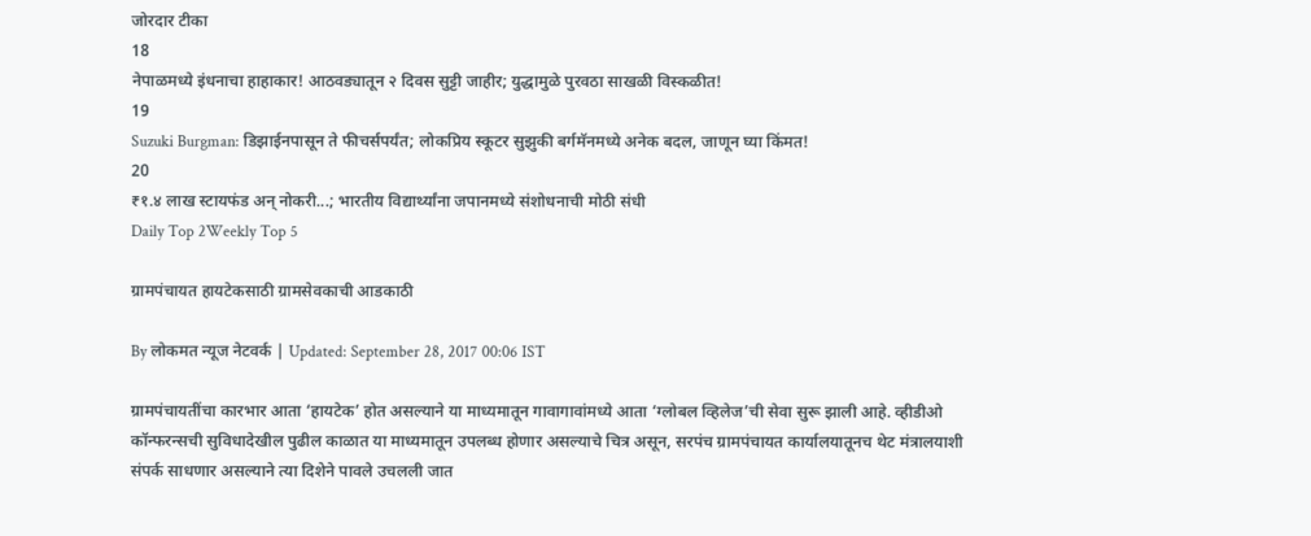जोरदार टीका
18
नेपाळमध्ये इंधनाचा हाहाकार! आठवड्यातून २ दिवस सुट्टी जाहीर; युद्धामुळे पुरवठा साखळी विस्कळीत!
19
Suzuki Burgman: डिझाईनपासून ते फीचर्सपर्यंत; लोकप्रिय स्कूटर सुझुकी बर्गमॅनमध्ये अनेक बदल, जाणून घ्या किंमत!
20
₹१.४ लाख स्टायफंड अन् नोकरी...; भारतीय विद्यार्थ्यांना जपानमध्ये संशोधनाची मोठी संधी
Daily Top 2Weekly Top 5

ग्रामपंचायत हायटेकसाठी ग्रामसेवकाची आडकाठी

By लोकमत न्यूज नेटवर्क | Updated: September 28, 2017 00:06 IST

ग्रामपंचायतींचा कारभार आता ‘हायटेक’ होत असल्याने या माध्यमातून गावागावांमध्ये आता ‘ग्लोबल व्हिलेज’ची सेवा सुरू झाली आहे. व्हीडीओ कॉन्फरन्सची सुविधादेखील पुढील काळात या माध्यमातून उपलब्ध होणार असल्याचे चित्र असून, सरपंच ग्रामपंचायत कार्यालयातूनच थेट मंत्रालयाशी संपर्क साधणार असल्याने त्या दिशेने पावले उचलली जात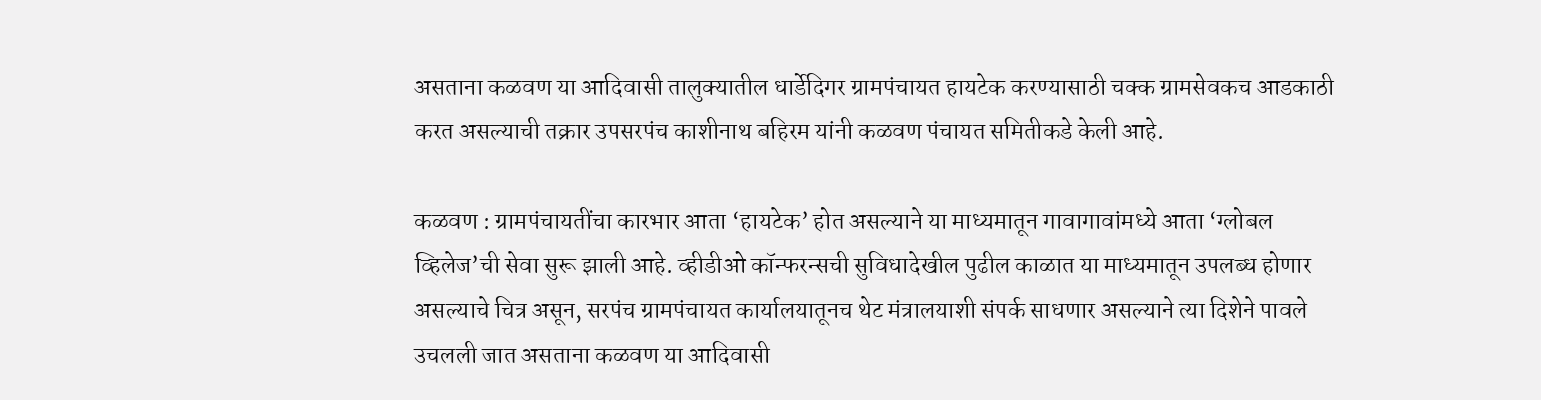असताना कळवण या आदिवासी तालुक्यातील धार्डेदिगर ग्रामपंचायत हायटेक करण्यासाठी चक्क ग्रामसेवकच आडकाठी करत असल्याची तक्रार उपसरपंच काशीनाथ बहिरम यांनी कळवण पंचायत समितीकडे केली आहे.

कळवण : ग्रामपंचायतींचा कारभार आता ‘हायटेक’ होत असल्याने या माध्यमातून गावागावांमध्ये आता ‘ग्लोबल व्हिलेज’ची सेवा सुरू झाली आहे. व्हीडीओ कॉन्फरन्सची सुविधादेखील पुढील काळात या माध्यमातून उपलब्ध होणार असल्याचे चित्र असून, सरपंच ग्रामपंचायत कार्यालयातूनच थेट मंत्रालयाशी संपर्क साधणार असल्याने त्या दिशेने पावले उचलली जात असताना कळवण या आदिवासी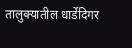तालुक्यातील धार्डेदिगर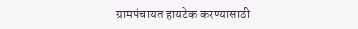ग्रामपंचायत हायटेक करण्यासाठी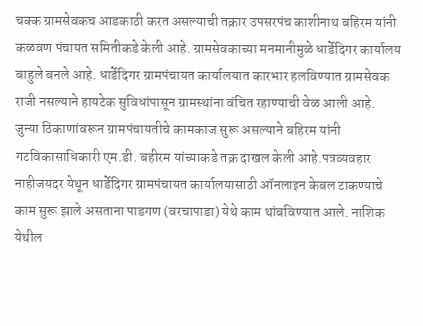चक्क ग्रामसेवकच आडकाठी करत असल्याची तक्रार उपसरपंच काशीनाथ बहिरम यांनी कळवण पंचायत समितीकडे केली आहे. ग्रामसेवकाच्या मनमानीमुळे धार्डेदिगर कार्यालय बाहुले बनले आहे. धार्डेदिगर ग्रामपंचायत कार्यालयात कारभार हलविण्यात ग्रामसेवक राजी नसल्याने हायटेक सुविधांपासून ग्रामस्थांना वंचित रहाण्याची वेळ आली आहे. जुन्या ठिकाणांवरून ग्रामपंचायतीचे कामकाज सुरू असल्याने बहिरम यांनी गटविकासाधिकारी एम.डी. बहीरम यांच्याकडे तक्र दाखल केली आहे.पत्रव्यवहार नाहीजयदर येथून धार्डेदिगर ग्रामपंचायत कार्यालयासाठी ऑनलाइन केबल टाकण्याचे काम सुरू झाले असताना पाडगण (वरचापाडा) येथे काम थांबविण्यात आले. नाशिक येथील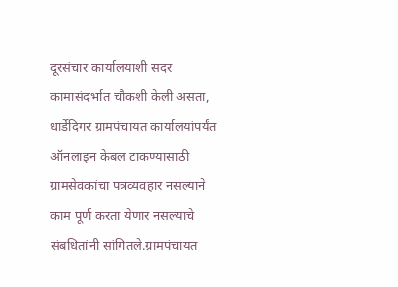दूरसंचार कार्यालयाशी सदर कामासंदर्भात चौकशी केली असता, धार्डेदिगर ग्रामपंचायत कार्यालयांपर्यंत ऑनलाइन केबल टाकण्यासाठी ग्रामसेवकांचा पत्रव्यवहार नसल्याने काम पूर्ण करता येणार नसल्याचे संबधितांनी सांगितले.ग्रामपंचायत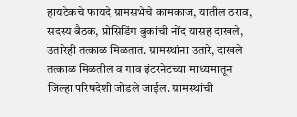हायटेकचे फायदे ग्रामसभेचे कामकाज, यातील ठराव, सदस्य बैठक, प्रोसिडिंग बुकांची नोंद यासह दाखले, उतारेही तत्काळ मिळतात. ग्रामस्थांना उतारे, दाखले तत्काळ मिळतील व गाव इंटरनेटच्या माध्यमातून जिल्हा परिषदेशी जोडले जाईल. ग्रामस्थांची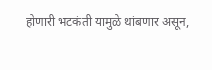होणारी भटकंती यामुळे थांबणार असून,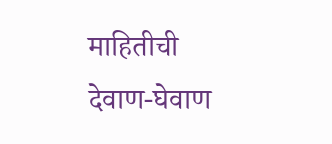माहितीची देवाण-घेवाण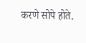करणे सोपे होते.